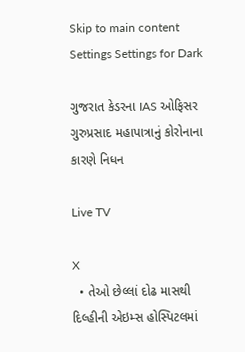Skip to main content
Settings Settings for Dark

ગુજરાત કેડરના IAS ઓફિસર ગુરુપ્રસાદ મહાપાત્રાનું કોરોનાના કારણે નિધન

Live TV

X
  • તેઓ છેલ્લાં દોઢ માસથી દિલ્હીની એઇમ્સ હોસ્પિટલમાં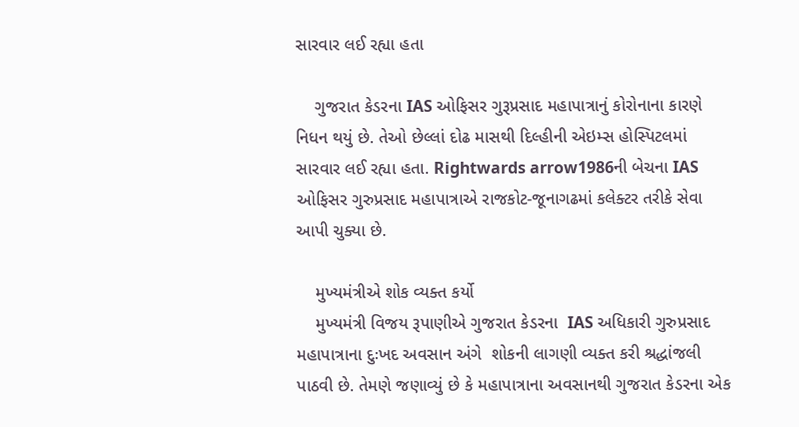સારવાર લઈ રહ્યા હતા

    ગુજરાત કેડરના IAS ઓફિસર ગુરૂપ્રસાદ મહાપાત્રાનું કોરોનાના કારણે નિધન થયું છે. તેઓ છેલ્લાં દોઢ માસથી દિલ્હીની એઇમ્સ હોસ્પિટલમાં સારવાર લઈ રહ્યા હતા. Rightwards arrow1986ની બેચના IAS ઓફિસર ગુરુપ્રસાદ મહાપાત્રાએ રાજકોટ-જૂનાગઢમાં કલેક્ટર તરીકે સેવા આપી ચુક્યા છે.

    મુખ્યમંત્રીએ શોક વ્યક્ત કર્યો
    મુખ્યમંત્રી વિજય રૂપાણીએ ગુજરાત કેડરના  IAS અધિકારી ગુરુપ્રસાદ મહાપાત્રાના દુઃખદ અવસાન અંગે  શોકની લાગણી વ્યક્ત કરી શ્રદ્ધાંજલી પાઠવી છે. તેમણે જણાવ્યું છે કે મહાપાત્રાના અવસાનથી ગુજરાત કેડરના એક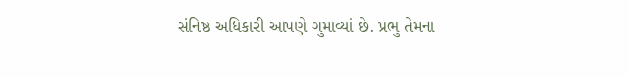સંનિષ્ઠ અધિકારી આપણે ગુમાવ્યાં છે. પ્રભુ તેમના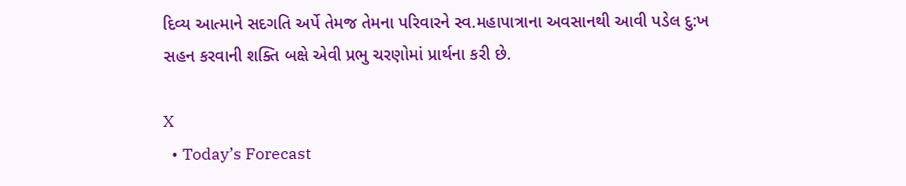દિવ્ય આત્માને સદગતિ અર્પે તેમજ તેમના પરિવારને સ્વ.મહાપાત્રાના અવસાનથી આવી પડેલ દુ:ખ સહન કરવાની શક્તિ બક્ષે એવી પ્રભુ ચરણોમાં પ્રાર્થના કરી છે.

X
  • Today’s Forecast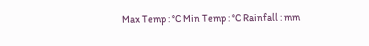Max Temp : °C Min Temp : °C Rainfall : mm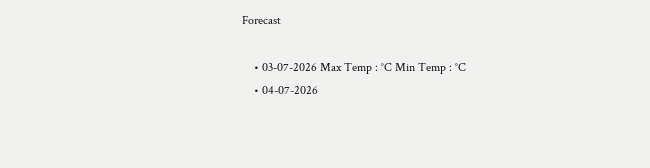Forecast

    • 03-07-2026 Max Temp : °C Min Temp : °C
    • 04-07-2026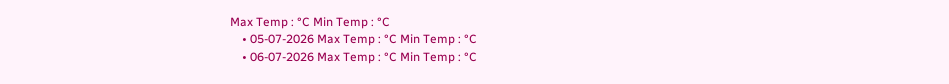Max Temp : °C Min Temp : °C
    • 05-07-2026 Max Temp : °C Min Temp : °C
    • 06-07-2026 Max Temp : °C Min Temp : °C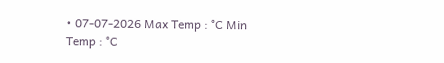• 07-07-2026 Max Temp : °C Min Temp : °C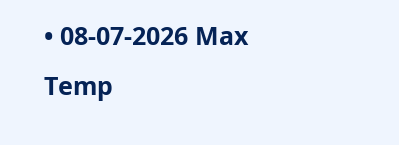• 08-07-2026 Max Temp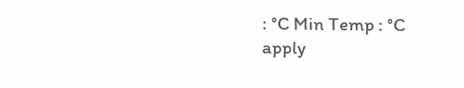: °C Min Temp : °C
apply